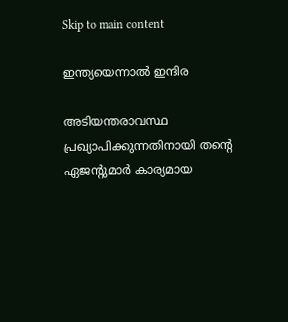Skip to main content

ഇന്ത്യയെന്നാൽ ഇന്ദിര

അടിയന്തരാവസ്ഥ പ്രഖ്യാപിക്കുന്നതിനായി തന്‍റെ ഏജന്‍റുമാര്‍ കാര്യമായ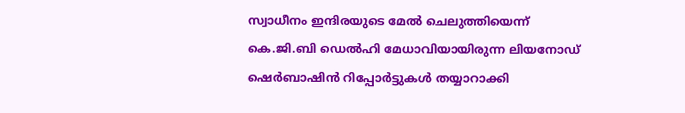സ്വാധീനം ഇന്ദിരയുടെ മേല്‍ ചെലുത്തിയെന്ന് കെ.ജി.ബി ഡെല്‍ഹി മേധാവിയായിരുന്ന ലിയനോഡ് ഷെര്‍ബാഷിന്‍ റിപ്പോര്‍ട്ടുകള്‍ തയ്യാറാക്കി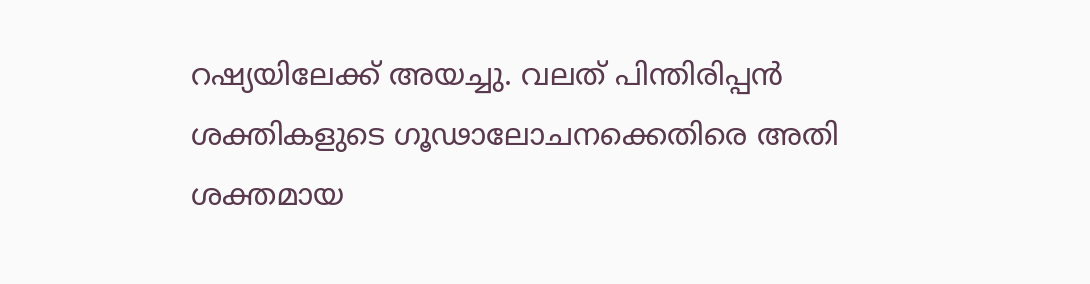റഷ്യയിലേക്ക് അയച്ചു. വലത് പിന്തിരിപ്പന്‍ ശക്തികളുടെ ഗൂഢാലോചനക്കെതിരെ അതി ശക്തമായ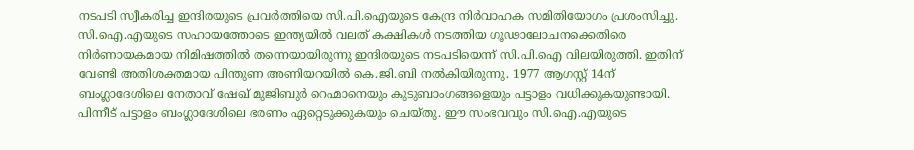നടപടി സ്വീകരിച്ച ഇന്ദിരയുടെ പ്രവര്‍ത്തിയെ സി.പി.ഐയുടെ കേന്ദ്ര നിര്‍വാഹക സമിതിയോഗം പ്രശംസിച്ചു. സി.ഐ.എയുടെ സഹായത്തോടെ ഇന്ത്യയില്‍ വലത് കക്ഷികള്‍ നടത്തിയ ഗൂഢാലോചനക്കെതിരെ നിര്‍ണായകമായ നിമിഷത്തില്‍ തന്നെയായിരുന്നു ഇന്ദിരയുടെ നടപടിയെന്ന് സി.പി.ഐ വിലയിരുത്തി. ഇതിന് വേണ്ടി അതിശക്തമായ പിന്തുണ അണിയറയില്‍ കെ.ജി.ബി നല്‍കിയിരുന്നു. 1977 ആഗസ്റ്റ് 14ന് ബംഗ്ലാദേശിലെ നേതാവ് ഷേഖ് മുജിബുര്‍ റെഹ്മാനെയും കുടുബാംഗങ്ങളെയും പട്ടാളം വധിക്കുകയുണ്ടായി. പിന്നീട് പട്ടാളം ബംഗ്ലാദേശിലെ ഭരണം ഏറ്റെടുക്കുകയും ചെയ്തു. ഈ സംഭവവും സി.ഐ.എയുടെ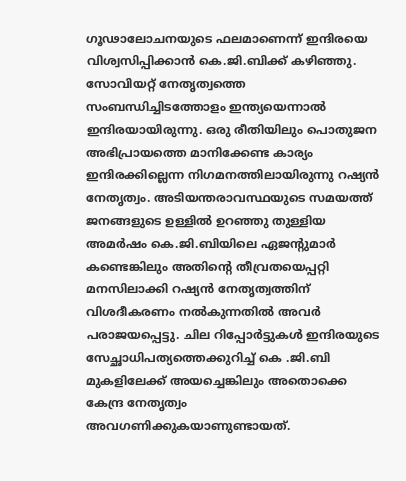ഗൂഢാലോചനയുടെ ഫലമാണെന്ന് ഇന്ദിരയെ വിശ്വസിപ്പിക്കാന്‍ കെ.ജി.ബിക്ക് കഴിഞ്ഞു. സോവിയറ്റ് നേതൃത്വത്തെ സംബന്ധിച്ചിടത്തോളം ഇന്ത്യയെന്നാല്‍ ഇന്ദിരയായിരുന്നു. ഒരു രീതിയിലും പൊതുജന അഭിപ്രായത്തെ മാനിക്കേണ്ട കാര്യം ഇന്ദിരക്കില്ലെന്ന നിഗമനത്തിലായിരുന്നു റഷ്യന്‍ നേതൃത്വം. അടിയന്തരാവസ്ഥയുടെ സമയത്ത് ജനങ്ങളുടെ ഉള്ളില്‍ ഉറഞ്ഞു തുള്ളിയ അമര്‍ഷം കെ.ജി.ബിയിലെ ഏജന്‍റുമാര്‍ കണ്ടെങ്കിലും അതിന്‍റെ തീവ്രതയെപ്പറ്റി മനസിലാക്കി റഷ്യന്‍ നേതൃത്വത്തിന് വിശദീകരണം നല്‍കുന്നതില്‍ അവര്‍ പരാജയപ്പെട്ടു. ചില റിപ്പോര്‍ട്ടുകള്‍ ഇന്ദിരയുടെ സേച്ഛാധിപത്യത്തെക്കുറിച്ച് കെ .ജി.ബി മുകളിലേക്ക് അയച്ചെങ്കിലും അതൊക്കെ കേന്ദ്ര നേതൃത്വം അവഗണിക്കുകയാണുണ്ടായത്.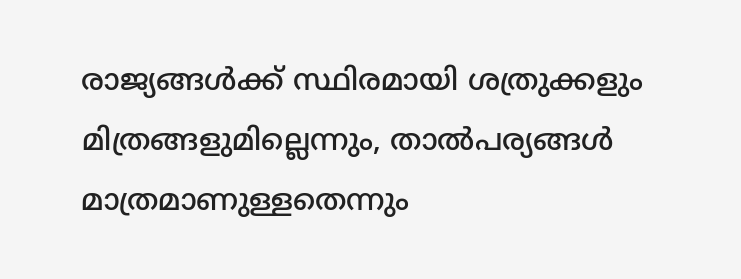രാജ്യങ്ങള്‍ക്ക് സ്ഥിരമായി ശത്രുക്കളും മിത്രങ്ങളുമില്ലെന്നും, താല്‍പര്യങ്ങള്‍ മാത്രമാണുള്ളതെന്നും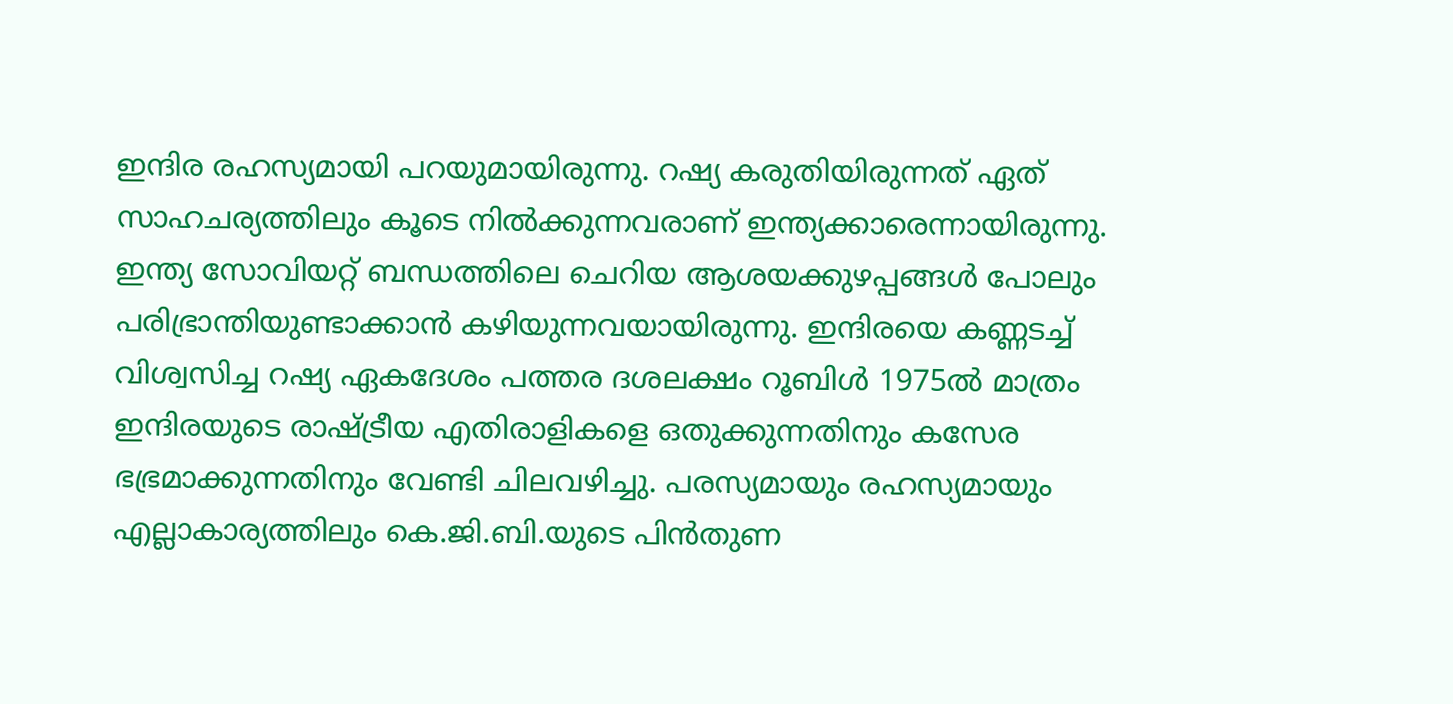ഇന്ദിര രഹസ്യമായി പറയുമായിരുന്നു. റഷ്യ കരുതിയിരുന്നത് ഏത് സാഹചര്യത്തിലും കൂടെ നില്‍ക്കുന്നവരാണ് ഇന്ത്യക്കാരെന്നായിരുന്നു. ഇന്ത്യ സോവിയറ്റ് ബന്ധത്തിലെ ചെറിയ ആശയക്കുഴപ്പങ്ങള്‍ പോലും പരിഭ്രാന്തിയുണ്ടാക്കാന്‍ കഴിയുന്നവയായിരുന്നു. ഇന്ദിരയെ കണ്ണടച്ച് വിശ്വസിച്ച റഷ്യ ഏകദേശം പത്തര ദശലക്ഷം റൂബിള്‍ 1975ല്‍ മാത്രം ഇന്ദിരയുടെ രാഷ്ട്രീയ എതിരാളികളെ ഒതുക്കുന്നതിനും കസേര ഭഭ്രമാക്കുന്നതിനും വേണ്ടി ചിലവഴിച്ചു. പരസ്യമായും രഹസ്യമായും എല്ലാകാര്യത്തിലും കെ.ജി.ബി.യുടെ പിന്‍തുണ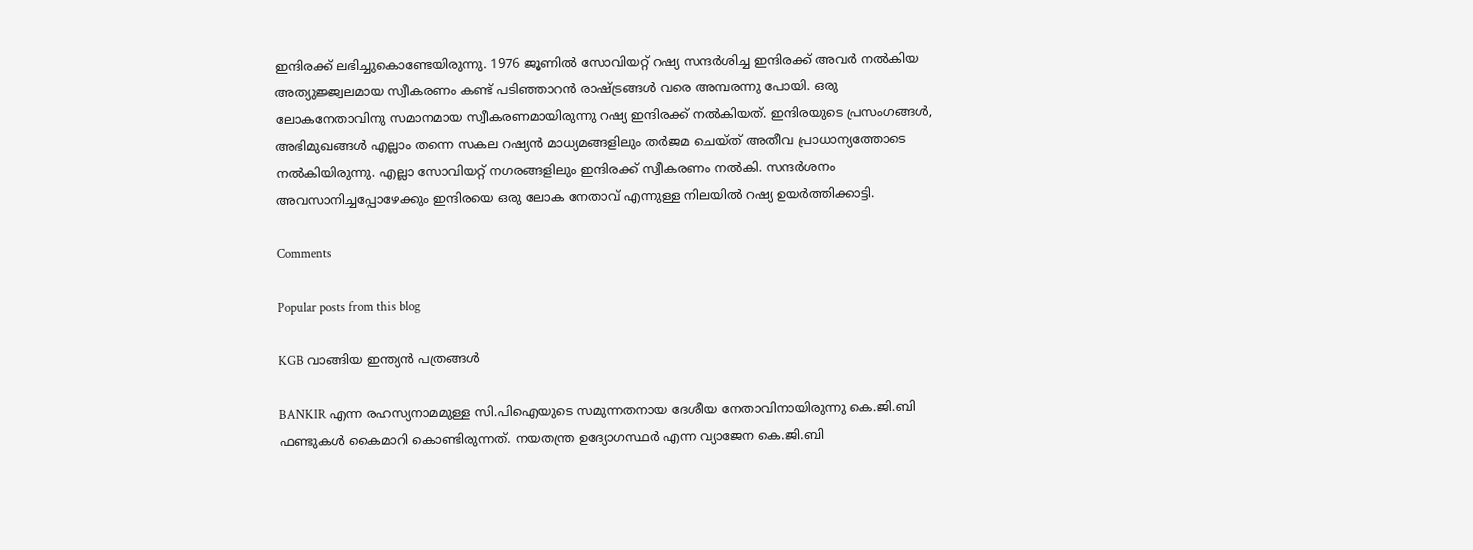ഇന്ദിരക്ക് ലഭിച്ചുകൊണ്ടേയിരുന്നു. 1976 ജൂണില്‍ സോവിയറ്റ് റഷ്യ സന്ദര്‍ശിച്ച ഇന്ദിരക്ക് അവര്‍ നല്‍കിയ അത്യുജ്ജ്വലമായ സ്വീകരണം കണ്ട് പടിഞ്ഞാറന്‍ രാഷ്ട്രങ്ങള്‍ വരെ അമ്പരന്നു പോയി. ഒരു ലോകനേതാവിനു സമാനമായ സ്വീകരണമായിരുന്നു റഷ്യ ഇന്ദിരക്ക് നല്‍കിയത്. ഇന്ദിരയുടെ പ്രസംഗങ്ങള്‍, അഭിമുഖങ്ങള്‍ എല്ലാം തന്നെ സകല റഷ്യന്‍ മാധ്യമങ്ങളിലും തര്‍ജമ ചെയ്ത് അതീവ പ്രാധാന്യത്തോടെ നല്‍കിയിരുന്നു. എല്ലാ സോവിയറ്റ് നഗരങ്ങളിലും ഇന്ദിരക്ക് സ്വീകരണം നല്‍കി. സന്ദര്‍ശനം അവസാനിച്ചപ്പോഴേക്കും ഇന്ദിരയെ ഒരു ലോക നേതാവ് എന്നുള്ള നിലയില്‍ റഷ്യ ഉയര്‍ത്തിക്കാട്ടി.

Comments

Popular posts from this blog

KGB വാങ്ങിയ ഇന്ത്യൻ പത്രങ്ങൾ

BANKIR എന്ന രഹസ്യനാമമുള്ള സി.പിഐയുടെ സമുന്നതനായ ദേശീയ നേതാവിനായിരുന്നു കെ.ജി.ബി ഫണ്ടുകള്‍ കൈമാറി കൊണ്ടിരുന്നത്. നയതന്ത്ര ഉദ്യോഗസ്ഥര്‍ എന്ന വ്യാജേന കെ.ജി.ബി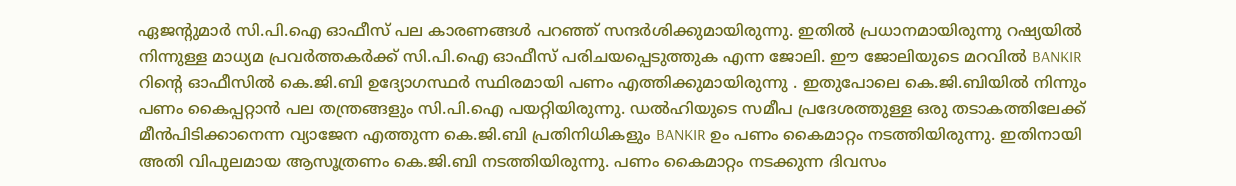ഏജന്‍റുമാര്‍ സി.പി.ഐ ഓഫീസ് പല കാരണങ്ങള്‍ പറഞ്ഞ് സന്ദര്‍ശിക്കുമായിരുന്നു. ഇതില്‍ പ്രധാനമായിരുന്നു റഷ്യയില്‍ നിന്നുള്ള മാധ്യമ പ്രവര്‍ത്തകര്‍ക്ക് സി.പി.ഐ ഓഫീസ് പരിചയപ്പെടുത്തുക എന്ന ജോലി. ഈ ജോലിയുടെ മറവിൽ BANKIR റിന്‍റെ ഓഫീസില്‍ കെ.ജി.ബി ഉദ്യോഗസ്ഥര്‍ സ്ഥിരമായി പണം എത്തിക്കുമായിരുന്നു . ഇതുപോലെ കെ.ജി.ബിയില്‍ നിന്നും പണം കൈപ്പറ്റാന്‍ പല തന്ത്രങ്ങളും സി.പി.ഐ പയറ്റിയിരുന്നു. ഡല്‍ഹിയുടെ സമീപ പ്രദേശത്തുള്ള ഒരു തടാകത്തിലേക്ക് മീന്‍പിടിക്കാനെന്ന വ്യാജേന എത്തുന്ന കെ.ജി.ബി പ്രതിനിധികളും BANKIR ഉം പണം കൈമാറ്റം നടത്തിയിരുന്നു. ഇതിനായി അതി വിപുലമായ ആസൂത്രണം കെ.ജി.ബി നടത്തിയിരുന്നു. പണം കൈമാറ്റം നടക്കുന്ന ദിവസം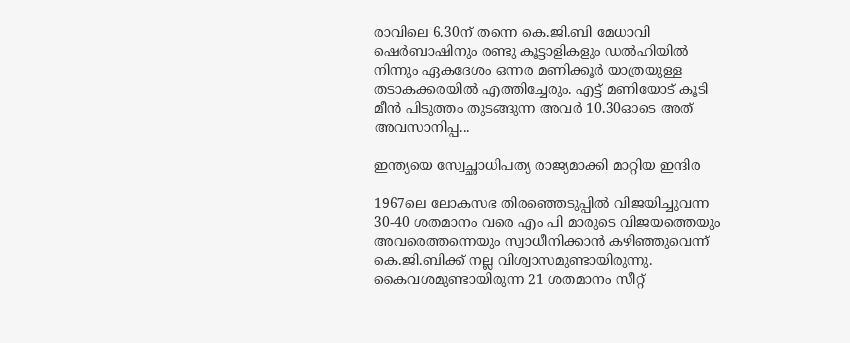രാവിലെ 6.30ന് തന്നെ കെ.ജി.ബി മേധാവി ഷെര്‍ബാഷിനും രണ്ടു കൂട്ടാളികളും ഡല്‍ഹിയില്‍ നിന്നും ഏകദേശം ഒന്നര മണിക്കൂര്‍ യാത്രയുള്ള തടാകക്കരയില്‍ എത്തിച്ചേരും. എട്ട് മണിയോട് കൂടി മീന്‍ പിടുത്തം തുടങ്ങുന്ന അവര്‍ 10.30ഓടെ അത് അവസാനിപ്പ...

ഇന്ത്യയെ സ്വേച്ഛാധിപത്യ രാജ്യമാക്കി മാറ്റിയ ഇന്ദിര

1967ലെ ലോകസഭ തിരഞ്ഞെടുപ്പില്‍ വിജയിച്ചുവന്ന 30-40 ശതമാനം വരെ എം പി മാരുടെ വിജയത്തെയും അവരെത്തന്നെയും സ്വാധീനിക്കാന്‍ കഴിഞ്ഞുവെന്ന് കെ.ജി.ബിക്ക് നല്ല വിശ്വാസമുണ്ടായിരുന്നു. കൈവശമുണ്ടായിരുന്ന 21 ശതമാനം സീറ്റ്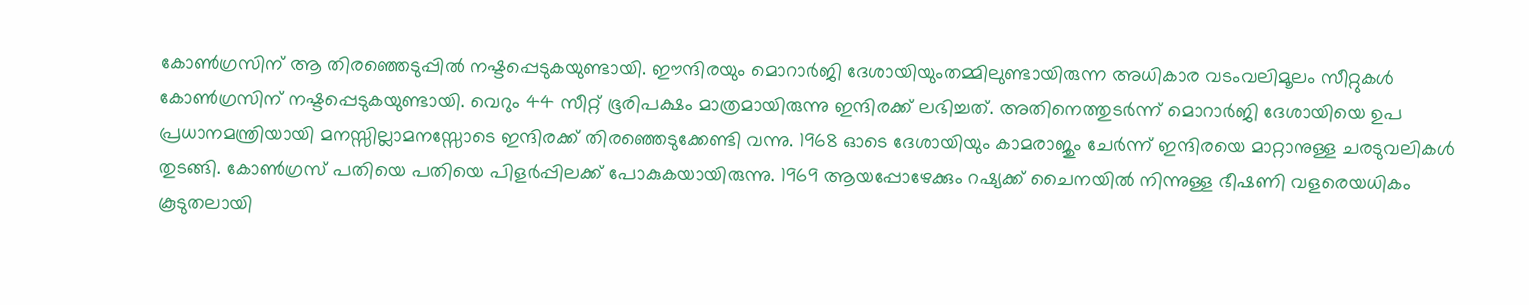കോണ്‍ഗ്രസിന് ആ തിരഞ്ഞെടുപ്പില്‍ നഷ്ടപ്പെടുകയുണ്ടായി. ഈന്ദിരയും മൊറാര്‍ജി ദേശായിയുംതമ്മിലുണ്ടായിരുന്ന അധികാര വടംവലിമൂലം സീറ്റുകള്‍ കോണ്‍ഗ്രസിന് നഷ്ടപ്പെടുകയുണ്ടായി. വെറും 44 സീറ്റ് ഭൂരിപക്ഷം മാത്രമായിരുന്നു ഇന്ദിരക്ക് ലഭിച്ചത്. അതിനെത്തുടര്‍ന്ന് മൊറാര്‍ജി ദേശായിയെ ഉപ പ്രധാനമന്ത്രിയായി മനസ്സില്ലാമനസ്സോടെ ഇന്ദിരക്ക് തിരഞ്ഞെടുക്കേണ്ടി വന്നു. 1968 ഓടെ ദേശായിയും കാമരാജും ചേര്‍ന്ന് ഇന്ദിരയെ മാറ്റാനുള്ള ചരടുവലികള്‍ തുടങ്ങി. കോണ്‍ഗ്രസ് പതിയെ പതിയെ പിളര്‍പ്പിലക്ക് പോകുകയായിരുന്നു. 1969 ആയപ്പോഴേക്കും റഷ്യക്ക് ചൈനയില്‍ നിന്നുള്ള ഭീഷണി വളരെയധികം കൂടുതലായി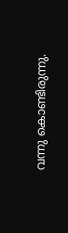വന്നു കൊണ്ടിരുന്നു.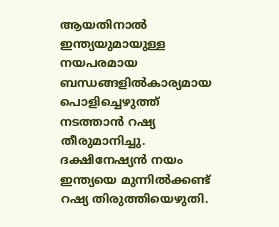ആയതിനാല്‍ ഇന്ത്യയുമായുള്ള നയപരമായ ബന്ധങ്ങളില്‍കാര്യമായ പൊളിച്ചെഴുത്ത് നടത്താന്‍ റഷ്യ തീരുമാനിച്ചു. ദക്ഷിനേഷ്യന്‍ നയം ഇന്ത്യയെ മുന്നില്‍ക്കണ്ട് റഷ്യ തിരുത്തിയെഴുതി.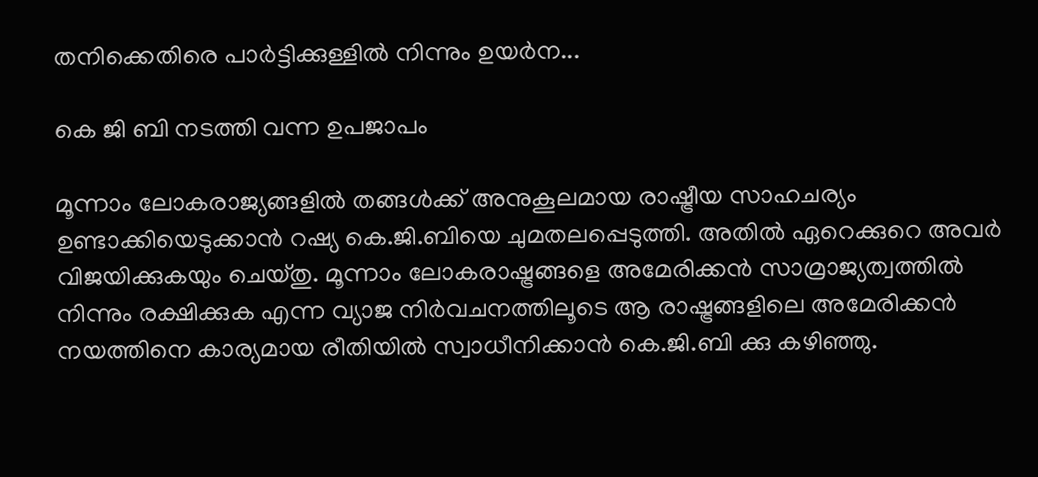തനിക്കെതിരെ പാര്‍ട്ടിക്കുള്ളില്‍ നിന്നും ഉയര്‍ന...

കെ ജി ബി നടത്തി വന്ന ഉപജാപം

മൂന്നാം ലോകരാജ്യങ്ങളിൽ തങ്ങള്‍ക്ക് അനുകൂലമായ രാഷ്ട്രീയ സാഹചര്യം ഉണ്ടാക്കിയെടുക്കാന്‍ റഷ്യ കെ.ജി.ബിയെ ചുമതലപ്പെടുത്തി. അതില്‍ ഏറെക്കുറെ അവർ വിജയിക്കുകയും ചെയ്തു. മൂന്നാം ലോകരാഷ്ട്രങ്ങളെ അമേരിക്കൻ സാമ്രാജ്യത്വത്തില്‍ നിന്നും രക്ഷിക്കുക എന്ന വ്യാജ നിര്‍വചനത്തിലൂടെ ആ രാഷ്ട്രങ്ങളിലെ അമേരിക്കൻ നയത്തിനെ കാര്യമായ രീതിയിൽ സ്വാധീനിക്കാന്‍ കെ.ജി.ബി ക്കു കഴിഞ്ഞു.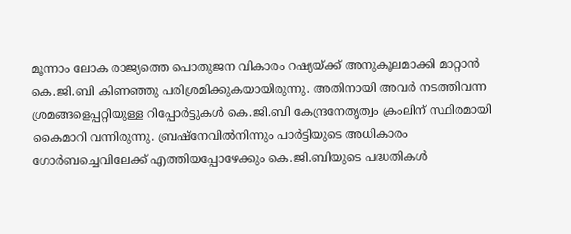മൂന്നാം ലോക രാജ്യത്തെ പൊതുജന വികാരം റഷ്യയ്ക്ക് അനുകൂലമാക്കി മാറ്റാൻ കെ.ജി.ബി കിണഞ്ഞു പരിശ്രമിക്കുകയായിരുന്നു. അതിനായി അവര്‍ നടത്തിവന്ന ശ്രമങ്ങളെപ്പറ്റിയുള്ള റിപ്പോര്‍ട്ടുകൾ കെ.ജി.ബി കേന്ദ്രനേതൃത്വം ക്രംലിന് സ്ഥിരമായി കൈമാറി വന്നിരുന്നു. ബ്രഷ്നേവില്‍നിന്നും പാര്‍ട്ടിയുടെ അധികാരം ഗോര്‍ബച്ചെവിലേക്ക് എത്തിയപ്പോഴേക്കും കെ.ജി.ബിയുടെ പദ്ധതികൾ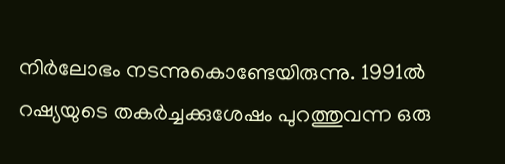നിര്‍ലോഭം നടന്നുകൊണ്ടേയിരുന്നു. 1991ല്‍ റഷ്യയുടെ തകര്‍ച്ചക്കുശേഷം പുറത്തുവന്ന ഒരു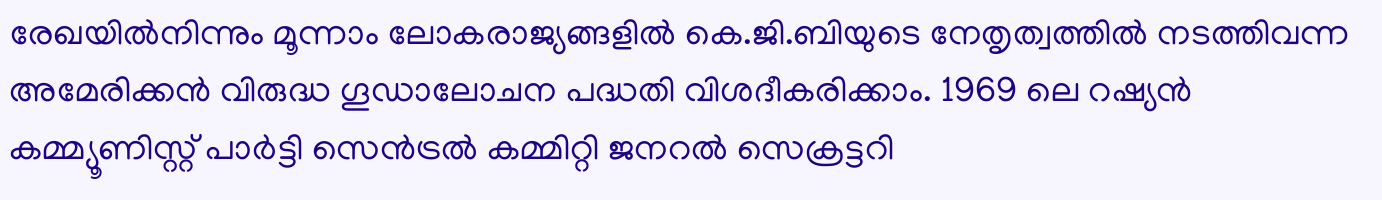രേഖയില്‍നിന്നും മൂന്നാം ലോകരാജ്യങ്ങളിൽ കെ.ജി.ബിയുടെ നേതൃത്വത്തിൽ നടത്തിവന്ന അമേരിക്കൻ വിരുദ്ധ ഗൂഡാലോചന പദ്ധതി വിശദീകരിക്കാം. 1969 ലെ റഷ്യൻ കമ്മ്യൂണിസ്റ്റ് പാര്‍ട്ടി സെന്‍ട്രൽ കമ്മിറ്റി ജനറൽ സെക്രട്ടറി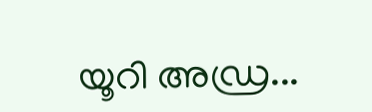യൂറി അഡ്ര...